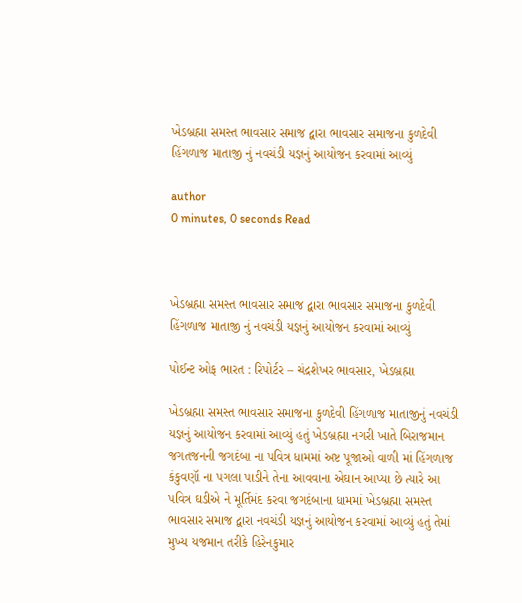ખેડબ્રહ્મા સમસ્ત ભાવસાર સમાજ દ્વારા ભાવસાર સમાજના કુળદેવી હિંગળાજ માતાજી નું નવચંડી યજ્ઞનું આયોજન કરવામાં આવ્યું

author
0 minutes, 0 seconds Read



ખેડબ્રહ્મા સમસ્ત ભાવસાર સમાજ દ્વારા ભાવસાર સમાજના કુળદેવી હિંગળાજ માતાજી નું નવચંડી યજ્ઞનું આયોજન કરવામાં આવ્યું

પોઈન્ટ ઓફ ભારત : રિપોર્ટર – ચંદ્રશેખર ભાવસાર, ખેડબ્રહ્મા

ખેડબ્રહ્મા સમસ્ત ભાવસાર સમાજના કુળદેવી હિંગળાજ માતાજીનું નવચંડી યજ્ઞનું આયોજન કરવામાં આવ્યું હતું ખેડબ્રહ્મા નગરી ખાતે બિરાજમાન જગતજનની જગદંબા ના પવિત્ર ધામમાં અષ્ટ પૂજાઓ વાળી માં હિંગળાજ કંકુવણૉ ના પગલા પાડીને તેના આવવાના એઘાન આપ્યા છે ત્યારે આ પવિત્ર ઘડીએ ને મૂર્તિમંદ કરવા જગદંબાના ધામમાં ખેડબ્રહ્મા સમસ્ત ભાવસાર સમાજ દ્વારા નવચંડી યજ્ઞનું આયોજન કરવામાં આવ્યું હતું તેમાં મુખ્ય યજમાન તરીકે હિરેનકુમાર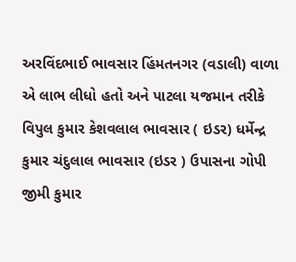અરવિંદભાઈ ભાવસાર હિંમતનગર (વડાલી) વાળા એ લાભ લીધો હતો અને પાટલા યજમાન તરીકે વિપુલ કુમાર કેશવલાલ ભાવસાર ( ઇડર) ધર્મેન્દ્ર કુમાર ચંદુલાલ ભાવસાર (ઇડર ) ઉપાસના ગોપી જીમી કુમાર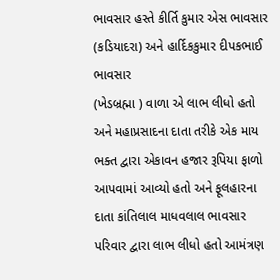ભાવસાર હસ્તે કીર્તિ કુમાર એસ ભાવસાર (કડિયાદરા) અને હાર્દિકકુમાર દીપકભાઈ ભાવસાર
(ખેડબ્રહ્મા ) વાળા એ લાભ લીધો હતો અને મહાપ્રસાદના દાતા તરીકે એક માય ભક્ત દ્વારા એકાવન હજાર રૂપિયા ફાળો આપવામાં આવ્યો હતો અને ફૂલહારના દાતા કાંતિલાલ માધવલાલ ભાવસાર પરિવાર દ્વારા લાભ લીધો હતો આમંત્રણ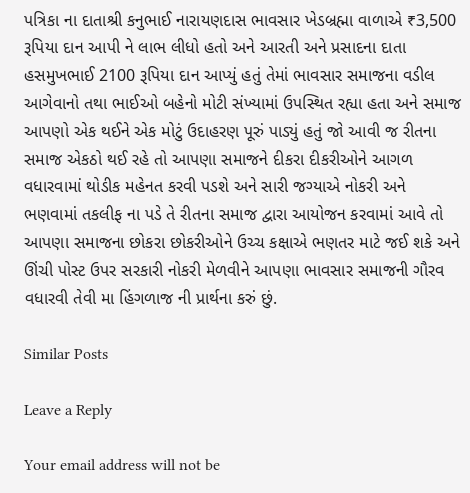પત્રિકા ના દાતાશ્રી કનુભાઈ નારાયણદાસ ભાવસાર ખેડબ્રહ્મા વાળાએ ₹3,500 રૂપિયા દાન આપી ને લાભ લીધો હતો અને આરતી અને પ્રસાદના દાતા હસમુખભાઈ 2100 રૂપિયા દાન આપ્યું હતું તેમાં ભાવસાર સમાજના વડીલ આગેવાનો તથા ભાઈઓ બહેનો મોટી સંખ્યામાં ઉપસ્થિત રહ્યા હતા અને સમાજ આપણો એક થઈને એક મોટું ઉદાહરણ પૂરું પાડ્યું હતું જો આવી જ રીતના સમાજ એકઠો થઈ રહે તો આપણા સમાજને દીકરા દીકરીઓને આગળ વધારવામાં થોડીક મહેનત કરવી પડશે અને સારી જગ્યાએ નોકરી અને ભણવામાં તકલીફ ના પડે તે રીતના સમાજ દ્વારા આયોજન કરવામાં આવે તો આપણા સમાજના છોકરા છોકરીઓને ઉચ્ચ કક્ષાએ ભણતર માટે જઈ શકે અને ઊંચી પોસ્ટ ઉપર સરકારી નોકરી મેળવીને આપણા ભાવસાર સમાજની ગૌરવ વધારવી તેવી મા હિંગળાજ ની પ્રાર્થના કરું છું.

Similar Posts

Leave a Reply

Your email address will not be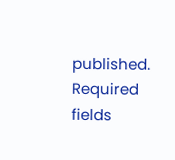published. Required fields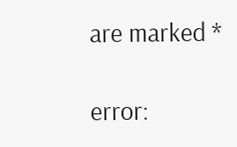are marked *

error: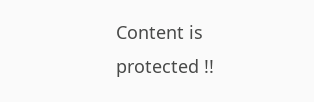Content is protected !!